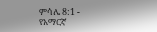ምሳሌ 8:1 - የአማርኛ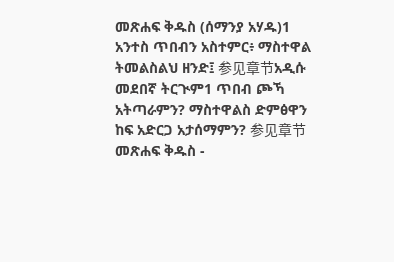መጽሐፍ ቅዱስ (ሰማንያ አሃዱ)1 አንተስ ጥበብን አስተምር፥ ማስተዋል ትመልስልህ ዘንድ፤ 参见章节አዲሱ መደበኛ ትርጒም1 ጥበብ ጮኻ አትጣራምን? ማስተዋልስ ድምፅዋን ከፍ አድርጋ አታሰማምን? 参见章节መጽሐፍ ቅዱስ -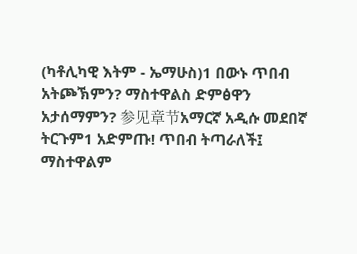(ካቶሊካዊ እትም - ኤማሁስ)1 በውኑ ጥበብ አትጮኽምን? ማስተዋልስ ድምፅዋን አታሰማምን? 参见章节አማርኛ አዲሱ መደበኛ ትርጉም1 አድምጡ! ጥበብ ትጣራለች፤ ማስተዋልም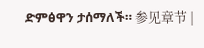ድምፅዋን ታሰማለች። 参见章节 |